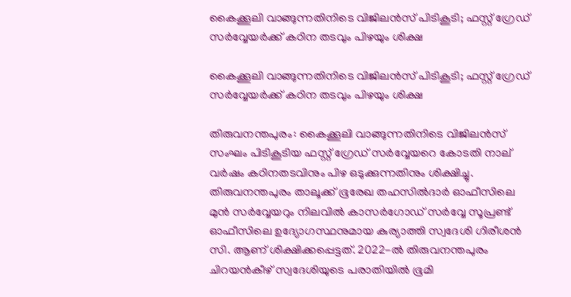കൈക്കൂലി വാങ്ങുന്നതിനിടെ വിജിലന്‍സ് പിടികൂടി; ഫസ്റ്റ് ഗ്രേഡ് സര്‍വ്വേയര്‍ക്ക് കഠിന തടവും പിഴയും ശിക്ഷ

കൈക്കൂലി വാങ്ങുന്നതിനിടെ വിജിലന്‍സ് പിടികൂടി; ഫസ്റ്റ് ഗ്രേഡ് സര്‍വ്വേയര്‍ക്ക് കഠിന തടവും പിഴയും ശിക്ഷ

തിരുവനന്തപുരം: കൈക്കൂലി വാങ്ങുന്നതിനിടെ വിജിലന്‍സ് സംഘം പിടികൂടിയ ഫസ്റ്റ് ഗ്രേഡ് സര്‍വ്വേയറെ കോടതി നാല് വര്‍ഷം കഠിനതടവിനും പിഴ ഒടുക്കുന്നതിനും ശിക്ഷിച്ചു. തിരുവനന്തപുരം താലൂക്ക് ഭൂരേഖ തഹസില്‍ദാര്‍ ഓഫീസിലെ മുന്‍ സര്‍വ്വേയറും നിലവില്‍ കാസര്‍ഗോഡ് സര്‍വ്വേ സൂപ്രണ്ട് ഓഫീസിലെ ഉദ്യോഗസ്ഥനുമായ കുര്യാത്തി സ്വദേശി ഗിരീശന്‍ സി. ആണ് ശിക്ഷിക്കപ്പെട്ടത്. 2022-ല്‍ തിരുവനന്തപുരം ചിറയന്‍കീഴ് സ്വദേശിയുടെ പരാതിയില്‍ ഭൂമി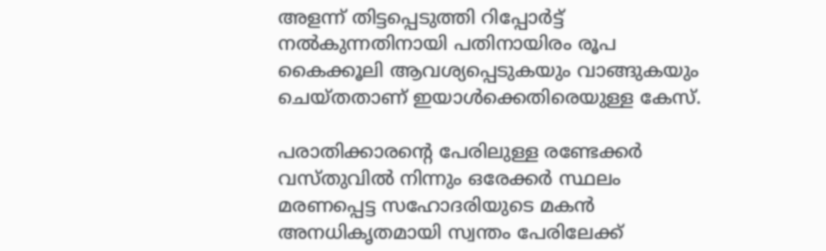അളന്ന് തിട്ടപ്പെടുത്തി റിപ്പോര്‍ട്ട് നല്‍കുന്നതിനായി പതിനായിരം രൂപ കൈക്കൂലി ആവശ്യപ്പെടുകയും വാങ്ങുകയും ചെയ്തതാണ് ഇയാള്‍ക്കെതിരെയുള്ള കേസ്.

പരാതിക്കാരന്റെ പേരിലുള്ള രണ്ടേക്കര്‍ വസ്തുവില്‍ നിന്നും ഒരേക്കര്‍ സ്ഥലം മരണപ്പെട്ട സഹോദരിയുടെ മകന്‍ അനധികൃതമായി സ്വന്തം പേരിലേക്ക്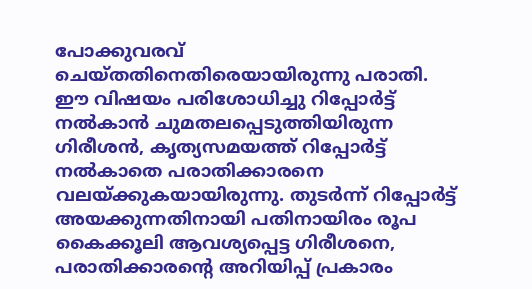പോക്കുവരവ് ചെയ്തതിനെതിരെയായിരുന്നു പരാതി. ഈ വിഷയം പരിശോധിച്ചു റിപ്പോര്‍ട്ട് നല്‍കാന്‍ ചുമതലപ്പെടുത്തിയിരുന്ന ഗിരീശന്‍, കൃത്യസമയത്ത് റിപ്പോര്‍ട്ട് നല്‍കാതെ പരാതിക്കാരനെ വലയ്ക്കുകയായിരുന്നു. തുടര്‍ന്ന് റിപ്പോര്‍ട്ട് അയക്കുന്നതിനായി പതിനായിരം രൂപ കൈക്കൂലി ആവശ്യപ്പെട്ട ഗിരീശനെ, പരാതിക്കാരന്റെ അറിയിപ്പ് പ്രകാരം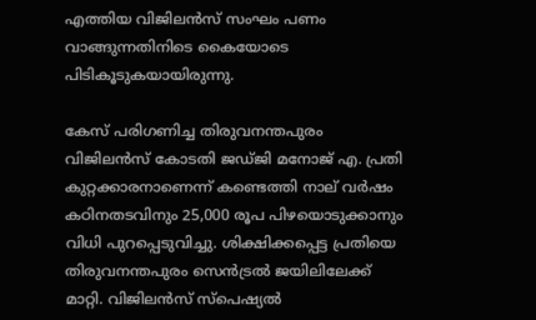എത്തിയ വിജിലന്‍സ് സംഘം പണം വാങ്ങുന്നതിനിടെ കൈയോടെ പിടികൂടുകയായിരുന്നു.

കേസ് പരിഗണിച്ച തിരുവനന്തപുരം വിജിലന്‍സ് കോടതി ജഡ്ജി മനോജ് എ. പ്രതി കുറ്റക്കാരനാണെന്ന് കണ്ടെത്തി നാല് വര്‍ഷം കഠിനതടവിനും 25,000 രൂപ പിഴയൊടുക്കാനും വിധി പുറപ്പെടുവിച്ചു. ശിക്ഷിക്കപ്പെട്ട പ്രതിയെ തിരുവനന്തപുരം സെന്‍ട്രല്‍ ജയിലിലേക്ക് മാറ്റി. വിജിലന്‍സ് സ്‌പെഷ്യല്‍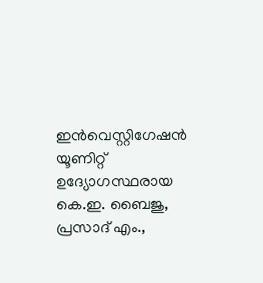ഇന്‍വെസ്റ്റിഗേഷന്‍ യൂണിറ്റ് ഉദ്യോഗസ്ഥരായ കെ.ഇ. ബൈജു, പ്രസാദ് എം.,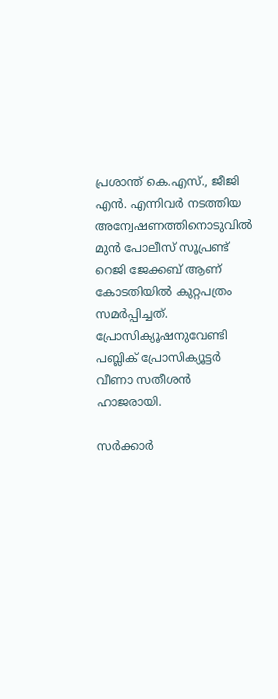പ്രശാന്ത് കെ.എസ്., ജീജി എന്‍. എന്നിവര്‍ നടത്തിയ അന്വേഷണത്തിനൊടുവില്‍ മുന്‍ പോലീസ് സൂപ്രണ്ട് റെജി ജേക്കബ് ആണ് കോടതിയില്‍ കുറ്റപത്രം സമര്‍പ്പിച്ചത്. പ്രോസിക്യൂഷനുവേണ്ടി പബ്ലിക് പ്രോസിക്യൂട്ടര്‍ വീണാ സതീശന്‍ ഹാജരായി.

സര്‍ക്കാര്‍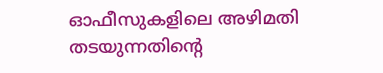ഓഫീസുകളിലെ അഴിമതി തടയുന്നതിന്റെ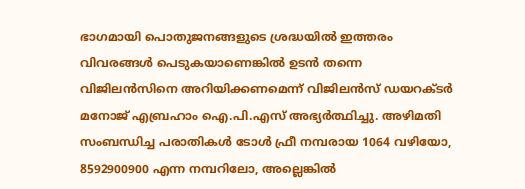ഭാഗമായി പൊതുജനങ്ങളുടെ ശ്രദ്ധയില്‍ ഇത്തരം വിവരങ്ങള്‍ പെടുകയാണെങ്കില്‍ ഉടന്‍ തന്നെ വിജിലന്‍സിനെ അറിയിക്കണമെന്ന് വിജിലന്‍സ് ഡയറക്ടര്‍ മനോജ് എബ്രഹാം ഐ.പി.എസ് അഭ്യര്‍ത്ഥിച്ചു. അഴിമതി സംബന്ധിച്ച പരാതികള്‍ ടോള്‍ ഫ്രീ നമ്പരായ 1064 വഴിയോ, 8592900900 എന്ന നമ്പറിലോ, അല്ലെങ്കില്‍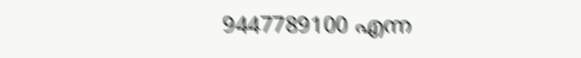9447789100 എന്ന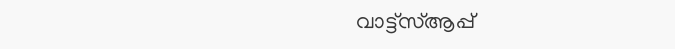വാട്ട്സ്ആപ്പ്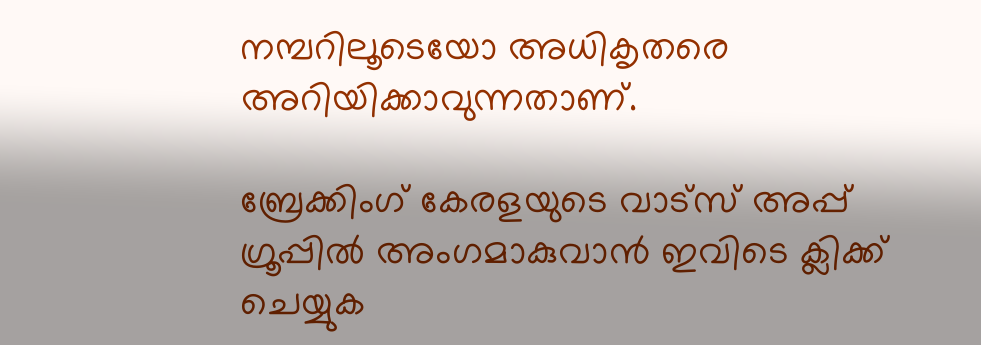നമ്പറിലൂടെയോ അധികൃതരെ അറിയിക്കാവുന്നതാണ്.

ബ്രേക്കിംഗ് കേരളയുടെ വാട്സ് അപ്പ് ഗ്രൂപ്പിൽ അംഗമാകുവാൻ ഇവിടെ ക്ലിക്ക് ചെയ്യുക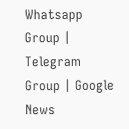Whatsapp Group | Telegram Group | Google News